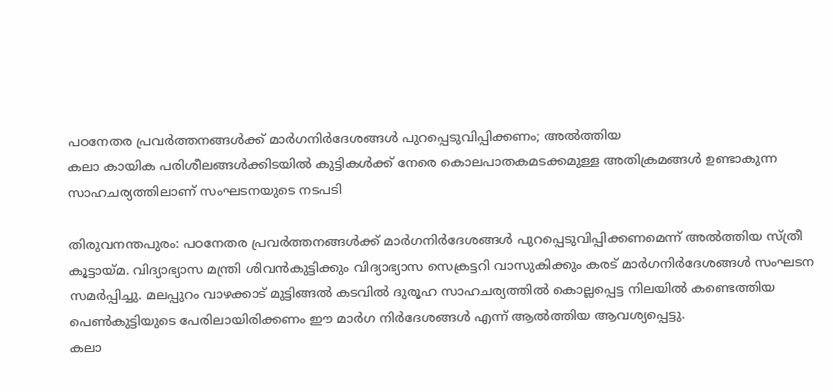പഠനേതര പ്രവർത്തനങ്ങൾക്ക് മാർഗനിർദേശങ്ങൾ പുറപ്പെടുവിപ്പിക്കണം; അൽത്തിയ
കലാ കായിക പരിശീലങ്ങൾക്കിടയിൽ കുട്ടികൾക്ക് നേരെ കൊലപാതകമടക്കമുള്ള അതിക്രമങ്ങൾ ഉണ്ടാകുന്ന സാഹചര്യത്തിലാണ് സംഘടനയുടെ നടപടി

തിരുവനന്തപുരം: പഠനേതര പ്രവർത്തനങ്ങൾക്ക് മാർഗനിർദേശങ്ങൾ പുറപ്പെടുവിപ്പിക്കണമെന്ന് അൽത്തിയ സ്ത്രീ കൂട്ടായ്മ. വിദ്യാഭ്യാസ മന്ത്രി ശിവൻകുട്ടിക്കും വിദ്യാഭ്യാസ സെക്രട്ടറി വാസുകിക്കും കരട് മാർഗനിർദേശങ്ങൾ സംഘടന സമർപ്പിച്ചു. മലപ്പുറം വാഴക്കാട് മുട്ടിങ്ങൽ കടവിൽ ദുരൂഹ സാഹചര്യത്തിൽ കൊല്ലപ്പെട്ട നിലയിൽ കണ്ടെത്തിയ പെൺകുട്ടിയുടെ പേരിലായിരിക്കണം ഈ മാർഗ നിർദേശങ്ങൾ എന്ന് ആൽത്തിയ ആവശ്യപ്പെട്ടു.
കലാ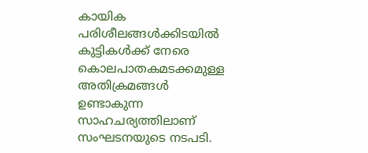കായിക പരിശീലങ്ങൾക്കിടയിൽ കുട്ടികൾക്ക് നേരെ കൊലപാതകമടക്കമുള്ള അതിക്രമങ്ങൾ ഉണ്ടാകുന്ന സാഹചര്യത്തിലാണ് സംഘടനയുടെ നടപടി.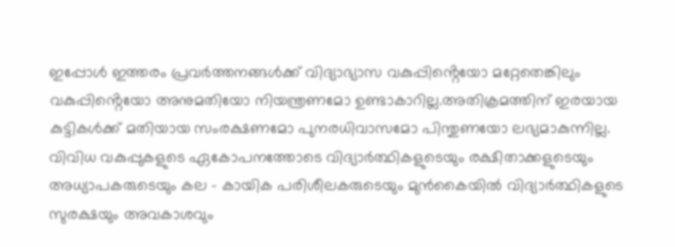ഇപ്പോൾ ഇത്തരം പ്രവർത്തനങ്ങൾക്ക് വിദ്യാഭ്യാസ വകുപ്പിൻ്റെയോ മറ്റേതെങ്കിലും വകുപ്പിൻ്റെയോ അനുമതിയോ നിയന്ത്രണമോ ഉണ്ടാകാറില്ല.അതിക്രമത്തിന് ഇരയായ കുട്ടികൾക്ക് മതിയായ സംരക്ഷണമോ പുനരധിവാസമോ പിന്തുണയോ ലഭ്യമാകുന്നില്ല.
വിവിധ വകുപ്പുകളുടെ ഏകോപനത്തോടെ വിദ്യാർത്ഥികളുടെയും രക്ഷിതാക്കളുടെയും അധ്യാപകരുടെയും കല - കായിക പരിശീലകരുടെയും മുൻകൈയിൽ വിദ്യാർത്ഥികളുടെ സുരക്ഷയും അവകാശവും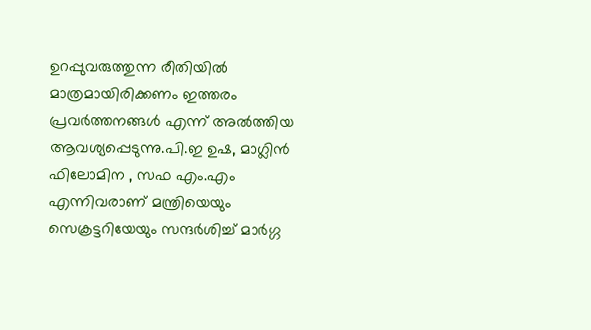ഉറപ്പുവരുത്തുന്ന രീതിയിൽ മാത്രമായിരിക്കണം ഇത്തരം പ്രവർത്തനങ്ങൾ എന്ന് അൽത്തിയ ആവശ്യപ്പെടുന്നു.പി.ഇ ഉഷ, മാഗ്ലിൻ ഫിലോമിന , സഫ എം.എം എന്നിവരാണ് മന്ത്രിയെയും സെക്രട്ടറിയേയും സന്ദർശിച്ച് മാർഗ്ഗ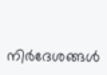നിർദേശങ്ങൾ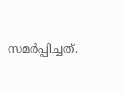സമർപ്പിച്ചത്.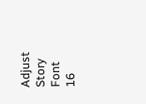Adjust Story Font
16